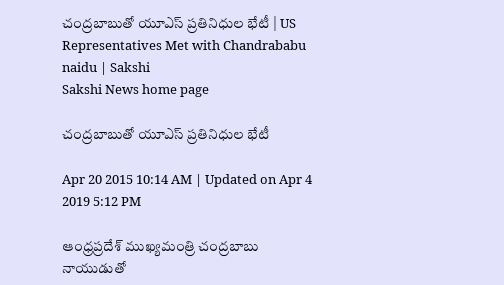చంద్రబాబుతో యూఎస్ ప్రతినిధుల భేటీ | US Representatives Met with Chandrababu naidu | Sakshi
Sakshi News home page

చంద్రబాబుతో యూఎస్ ప్రతినిధుల భేటీ

Apr 20 2015 10:14 AM | Updated on Apr 4 2019 5:12 PM

ఆంధ్రప్రదేశ్ ముఖ్యమంత్రి చంద్రబాబు నాయుడుతో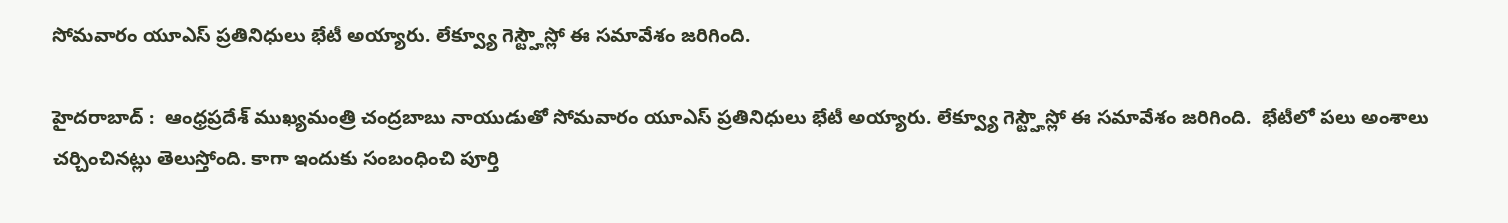సోమవారం యూఎస్ ప్రతినిధులు భేటీ అయ్యారు. లేక్వ్యూ గెస్ట్హౌస్లో ఈ సమావేశం జరిగింది.

హైదరాబాద్ :  ఆంధ్రప్రదేశ్ ముఖ్యమంత్రి చంద్రబాబు నాయుడుతో సోమవారం యూఎస్ ప్రతినిధులు భేటీ అయ్యారు. లేక్వ్యూ గెస్ట్హౌస్లో ఈ సమావేశం జరిగింది.  భేటీలో పలు అంశాలు చర్చించినట్లు తెలుస్తోంది. కాగా ఇందుకు సంబంధించి పూర్తి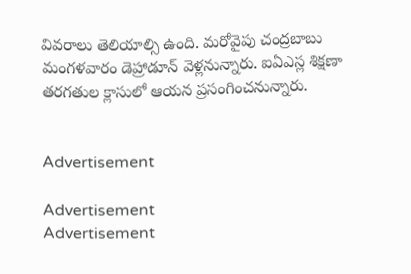వివరాలు తెలియాల్సి ఉంది. మరోవైపు చంద్రబాబు మంగళవారం డెహ్రాడూన్ వెళ్లనున్నారు. ఐఏఎస్ల శిక్షణా తరగతుల క్లాసులో ఆయన ప్రసంగించనున్నారు.


Advertisement

Advertisement
Advertisement